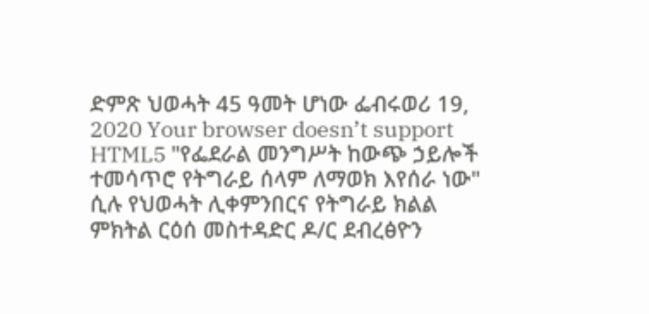ድምጽ ህወሓት 45 ዓመት ሆነው ፌብሩወሪ 19, 2020 Your browser doesn’t support HTML5 "የፌደራል መንግሥት ከውጭ ኃይሎች ተመሳጥሮ የትግራይ ሰላም ለማወክ እየሰራ ነው" ሲሉ የህወሓት ሊቀምንበርና የትግራይ ክልል ምክትል ርዕሰ መስተዳድር ዶ/ር ደብረፅዮን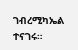ገብረሚካኤል ተናገሩ።